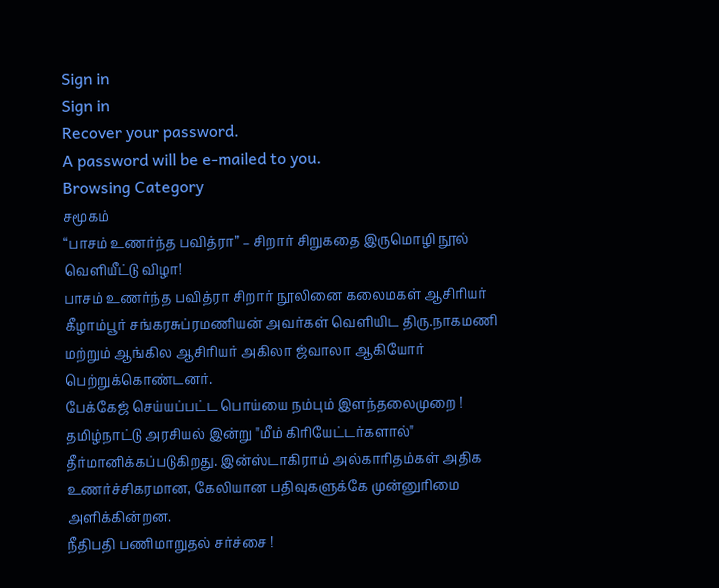Sign in
Sign in
Recover your password.
A password will be e-mailed to you.
Browsing Category
சமூகம்
“பாசம் உணர்ந்த பவித்ரா” – சிறார் சிறுகதை இருமொழி நூல் வெளியீட்டு விழா!
பாசம் உணர்ந்த பவித்ரா சிறார் நூலினை கலைமகள் ஆசிரியர் கீழாம்பூர் சங்கரசுப்ரமணியன் அவர்கள் வெளியிட திரு.நாகமணி மற்றும் ஆங்கில ஆசிரியர் அகிலா ஜ்வாலா ஆகியோர் பெற்றுக்கொண்டனர்.
பேக்கேஜ் செய்யப்பட்ட பொய்யை நம்பும் இளந்தலைமுறை !
தமிழ்நாட்டு அரசியல் இன்று "மீம் கிரியேட்டர்களால்" தீர்மானிக்கப்படுகிறது. இன்ஸ்டாகிராம் அல்காரிதம்கள் அதிக உணர்ச்சிகரமான, கேலியான பதிவுகளுக்கே முன்னுரிமை அளிக்கின்றன.
நீதிபதி பணிமாறுதல் சர்ச்சை !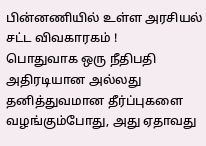பின்னணியில் உள்ள அரசியல் சட்ட விவகாரகம் !
பொதுவாக ஒரு நீதிபதி அதிரடியான அல்லது தனித்துவமான தீர்ப்புகளை வழங்கும்போது, அது ஏதாவது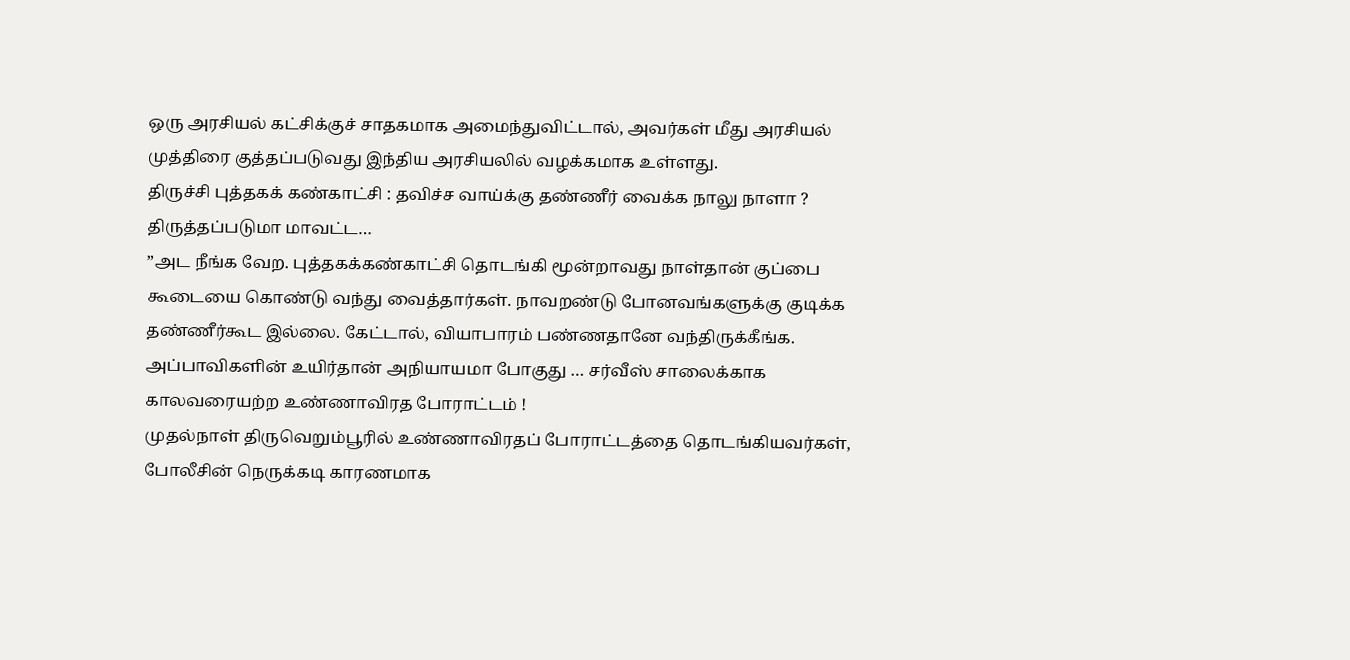ஒரு அரசியல் கட்சிக்குச் சாதகமாக அமைந்துவிட்டால், அவர்கள் மீது அரசியல் முத்திரை குத்தப்படுவது இந்திய அரசியலில் வழக்கமாக உள்ளது.
திருச்சி புத்தகக் கண்காட்சி : தவிச்ச வாய்க்கு தண்ணீர் வைக்க நாலு நாளா ? திருத்தப்படுமா மாவட்ட…
”அட நீங்க வேற. புத்தகக்கண்காட்சி தொடங்கி மூன்றாவது நாள்தான் குப்பை கூடையை கொண்டு வந்து வைத்தார்கள். நாவறண்டு போனவங்களுக்கு குடிக்க தண்ணீர்கூட இல்லை. கேட்டால், வியாபாரம் பண்ணதானே வந்திருக்கீங்க.
அப்பாவிகளின் உயிர்தான் அநியாயமா போகுது … சர்வீஸ் சாலைக்காக காலவரையற்ற உண்ணாவிரத போராட்டம் !
முதல்நாள் திருவெறும்பூரில் உண்ணாவிரதப் போராட்டத்தை தொடங்கியவர்கள், போலீசின் நெருக்கடி காரணமாக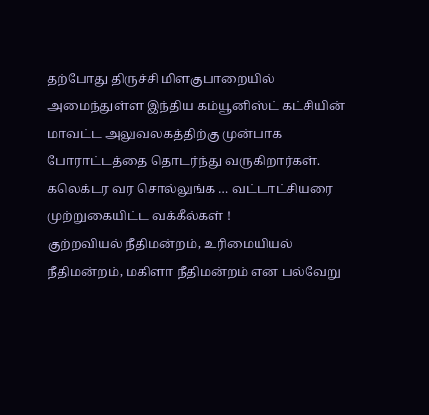தற்போது திருச்சி மிளகுபாறையில் அமைந்துள்ள இந்திய கம்யூனிஸ்ட் கட்சியின் மாவட்ட அலுவலகத்திற்கு முன்பாக போராட்டத்தை தொடர்ந்து வருகிறார்கள்.
கலெக்டர வர சொல்லுங்க … வட்டாட்சியரை முற்றுகையிட்ட வக்கீல்கள் !
குற்றவியல் நீதிமன்றம், உரிமையியல் நீதிமன்றம், மகிளா நீதிமன்றம் என பல்வேறு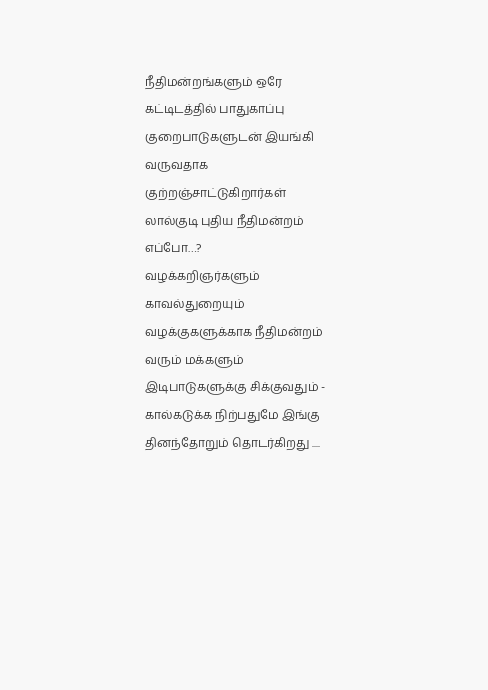நீதிமன்றங்களும் ஒரே கட்டிடத்தில் பாதுகாப்பு குறைபாடுகளுடன் இயங்கி வருவதாக குற்றஞ்சாட்டுகிறார்கள்
லால்குடி புதிய நீதிமன்றம் எப்போ…?
வழக்கறிஞர்களும் காவல்துறையும் வழக்குகளுக்காக நீதிமன்றம் வரும் மக்களும் இடிபாடுகளுக்கு சிக்குவதும் - கால்கடுக்க நிற்பதுமே இங்கு தினந்தோறும் தொடர்கிறது ....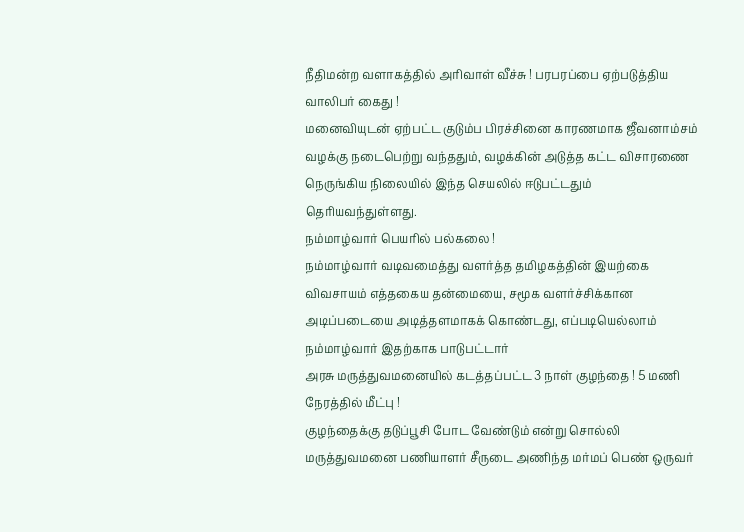நீதிமன்ற வளாகத்தில் அரிவாள் வீச்சு ! பரபரப்பை ஏற்படுத்திய வாலிபர் கைது !
மனைவியுடன் ஏற்பட்ட குடும்ப பிரச்சினை காரணமாக ஜீவனாம்சம் வழக்கு நடைபெற்று வந்ததும், வழக்கின் அடுத்த கட்ட விசாரணை நெருங்கிய நிலையில் இந்த செயலில் ஈடுபட்டதும் தெரியவந்துள்ளது.
நம்மாழ்வார் பெயரில் பல்கலை !
நம்மாழ்வார் வடிவமைத்து வளர்த்த தமிழகத்தின் இயற்கை விவசாயம் எத்தகைய தன்மையை, சமூக வளர்ச்சிக்கான அடிப்படையை அடித்தளமாகக் கொண்டது, எப்படியெல்லாம் நம்மாழ்வார் இதற்காக பாடுபட்டார்
அரசு மருத்துவமனையில் கடத்தப்பட்ட 3 நாள் குழந்தை ! 5 மணி நேரத்தில் மீட்பு !
குழந்தைக்கு தடுப்பூசி போட வேண்டும் என்று சொல்லி மருத்துவமனை பணியாளர் சீருடை அணிந்த மர்மப் பெண் ஒருவர்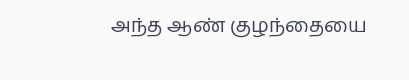அந்த ஆண் குழந்தையை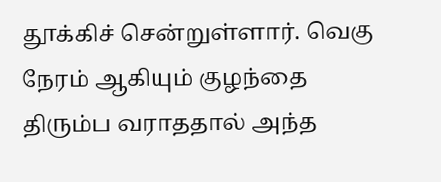தூக்கிச் சென்றுள்ளார். வெகு நேரம் ஆகியும் குழந்தை திரும்ப வராததால் அந்த